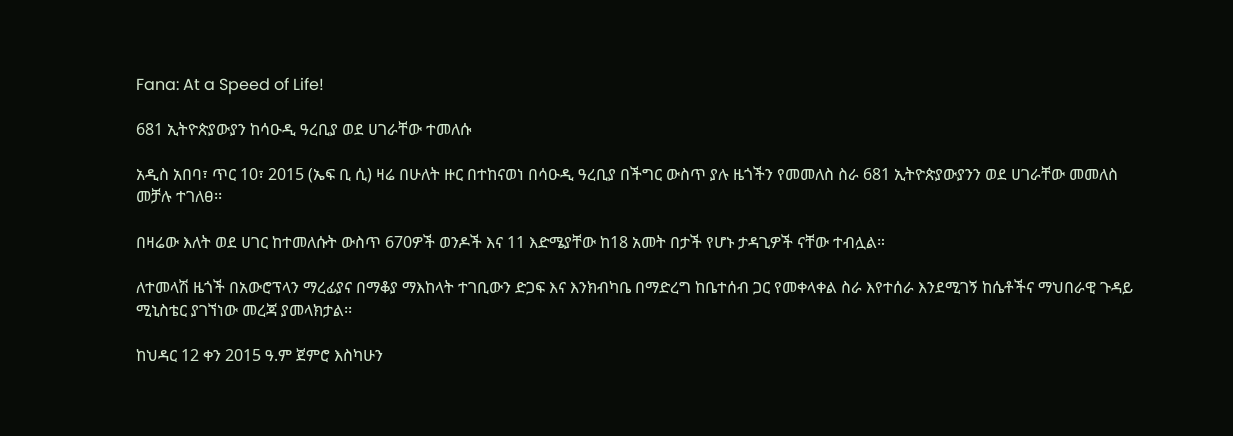Fana: At a Speed of Life!

681 ኢትዮጵያውያን ከሳዑዲ ዓረቢያ ወደ ሀገራቸው ተመለሱ

አዲስ አበባ፣ ጥር 10፣ 2015 (ኤፍ ቢ ሲ) ዛሬ በሁለት ዙር በተከናወነ በሳዑዲ ዓረቢያ በችግር ውስጥ ያሉ ዜጎችን የመመለስ ስራ 681 ኢትዮጵያውያንን ወደ ሀገራቸው መመለስ መቻሉ ተገለፀ፡፡

በዛሬው እለት ወደ ሀገር ከተመለሱት ውስጥ 670ዎች ወንዶች እና 11 እድሜያቸው ከ18 አመት በታች የሆኑ ታዳጊዎች ናቸው ተብሏል።

ለተመላሽ ዜጎች በአውሮፕላን ማረፊያና በማቆያ ማእከላት ተገቢውን ድጋፍ እና እንክብካቤ በማድረግ ከቤተሰብ ጋር የመቀላቀል ስራ እየተሰራ እንደሚገኝ ከሴቶችና ማህበራዊ ጉዳይ ሚኒስቴር ያገኘነው መረጃ ያመላክታል፡፡

ከህዳር 12 ቀን 2015 ዓ.ም ጀምሮ እስካሁን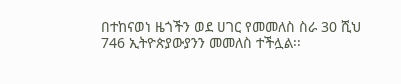በተከናወነ ዜጎችን ወደ ሀገር የመመለስ ስራ 30 ሺህ 746 ኢትዮጵያውያንን መመለስ ተችሏል፡፡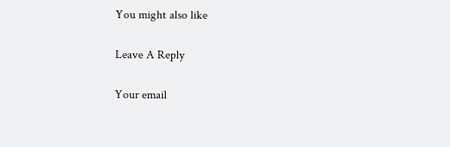You might also like

Leave A Reply

Your email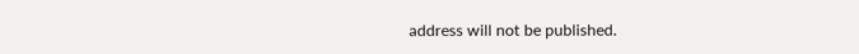address will not be published.